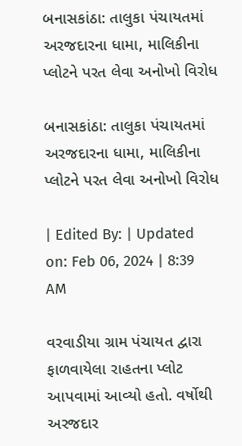બનાસકાંઠા: તાલુકા પંચાયતમાં અરજદારના ધામા, માલિકીના પ્લોટને પરત લેવા અનોખો વિરોધ

બનાસકાંઠા: તાલુકા પંચાયતમાં અરજદારના ધામા, માલિકીના પ્લોટને પરત લેવા અનોખો વિરોધ

| Edited By: | Updated on: Feb 06, 2024 | 8:39 AM

વરવાડીયા ગ્રામ પંચાયત દ્વારા ફાળવાયેલા રાહતના પ્લોટ આપવામાં આવ્યો હતો. વર્ષોથી અરજદાર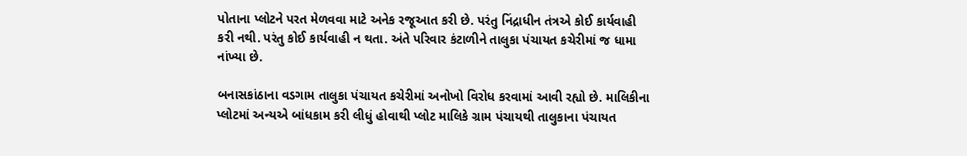પોતાના પ્લોટને પરત મેળવવા માટે અનેક રજૂઆત કરી છે. પરંતુ નિંદ્રાધીન તંત્રએ કોઈ કાર્યવાહી કરી નથી. પરંતુ કોઈ કાર્યવાહી ન થતા. અંતે પરિવાર કંટાળીને તાલુકા પંચાયત કચેરીમાં જ ધામા નાંખ્યા છે.

બનાસકાંઠાના વડગામ તાલુકા પંચાયત કચેરીમાં અનોખો વિરોધ કરવામાં આવી રહ્યો છે. માલિકીના પ્લોટમાં અન્યએ બાંધકામ કરી લીધું હોવાથી પ્લોટ માલિકે ગ્રામ પંચાયથી તાલુકાના પંચાયત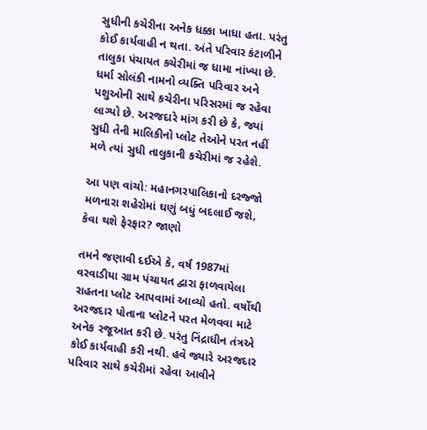સુધીની કચેરીના અનેક ધક્કા ખાધા હતા. પરંતુ કોઈ કાર્યવાહી ન થતા. અંતે પરિવાર કંટાળીને તાલુકા પંચાયત કચેરીમાં જ ધામા નાંખ્યા છે. ધર્મા સોલંકી નામનો વ્યક્તિ પરિવાર અને પશુઓની સાથે કચેરીના પરિસરમાં જ રહેવા લાગ્યો છે. અરજદારે માંગ કરી છે કે, જ્યાં સુધી તેની માલિકીનો પ્લોટ તેઓને પરત નહીં મળે ત્યાં સુધી તાલુકાની કચેરીમાં જ રહેશે.

આ પણ વાંચો: મહાનગરપાલિકાનો દરજ્જો મળનારા શહેરોમાં ઘણું બધું બદલાઈ જશે, કેવા થશે ફેરફાર? જાણો

તમને જણાવી દઈએ કે, વર્ષ 1987માં વરવાડીયા ગ્રામ પંચાયત દ્વારા ફાળવાયેલા રાહતના પ્લોટ આપવામાં આવ્યો હતો. વર્ષોથી અરજદાર પોતાના પ્લોટને પરત મેળવવા માટે અનેક રજૂઆત કરી છે. પરંતુ નિંદ્રાધીન તંત્રએ કોઈ કાર્યવાહી કરી નથી. હવે જ્યારે અરજદાર પરિવાર સાથે કચેરીમાં રહેવા આવીને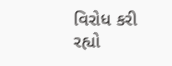વિરોધ કરી રહ્યો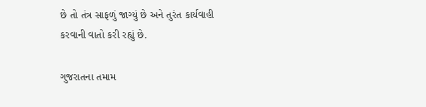છે તો તંત્ર સાફળું જાગ્યું છે અને તુરંત કાર્યવાહી કરવાની વાતો કરી રહ્યું છે.

ગુજરાતના તમામ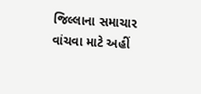જિલ્લાના સમાચાર વાંચવા માટે અહીં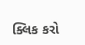ક્લિક કરો